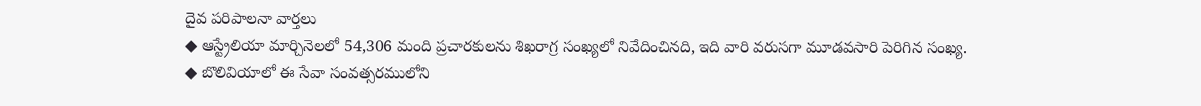దైవ పరిపాలనా వార్తలు
◆ ఆస్ట్రేలియా మార్చినెలలో 54,306 మంది ప్రచారకులను శిఖరాగ్ర సంఖ్యలో నివేదించినది, ఇది వారి వరుసగా మూడవసారి పెరిగిన సంఖ్య.
◆ బొలివియాలో ఈ సేవా సంవత్సరములోని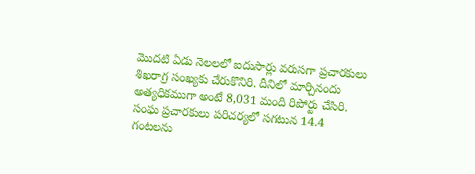మొదటి ఏడు నెలలలో ఐదుసార్లు వరుసగా ప్రచారకులు శిఖరాగ్ర సంఖ్యకు చేరుకొనిరి. దీనిలో మార్చినందు అత్యధికముగా అంటే 8,031 మంది రిపోర్టు చేసిరి. సంఘ ప్రచారకులు పరిచర్యలో సగటున 14.4 గంటలను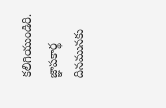కలిగియుండిరి. జ్ఞాపకార్థ దినమునకు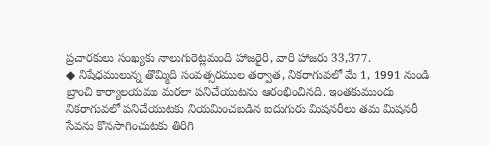ప్రచారకులు సంఖ్యకు నాలుగురెట్లమంది హాజరైరి, వారి హాజరు 33,377.
◆ నిషేధములున్న తొమ్మిది సంవత్సరముల తర్వాత, నికరాగువలో మే 1, 1991 నుండి బ్రాంచి కార్యాలయము మరలా పనిచేయుటను ఆరంభించినది. ఇంతకుముందు నికరాగువలో పనిచేయుటకు నియమించబడిన ఐదుగురు మిషనరీలు తమ మిషనరీ సేవను కొనసాగించుటకు తిరిగి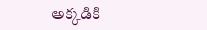అక్కడికి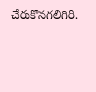చేరుకొనగలిగిరి.